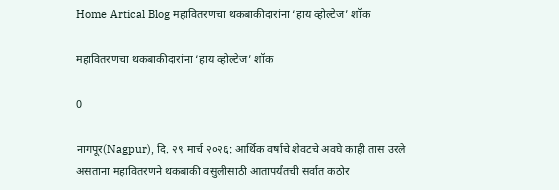Home Artical Blog महावितरणचा थकबाकीदारांना ‘हाय व्होल्टेज’ शॉक

महावितरणचा थकबाकीदारांना ‘हाय व्होल्टेज’ शॉक

0

नागपूर(Nagpur), दि. २९ मार्च २०२६: आर्थिक वर्षाचे शेवटचे अवघे काही तास उरले असताना महावितरणने थकबाकी वसुलीसाठी आतापर्यंतची सर्वात कठोर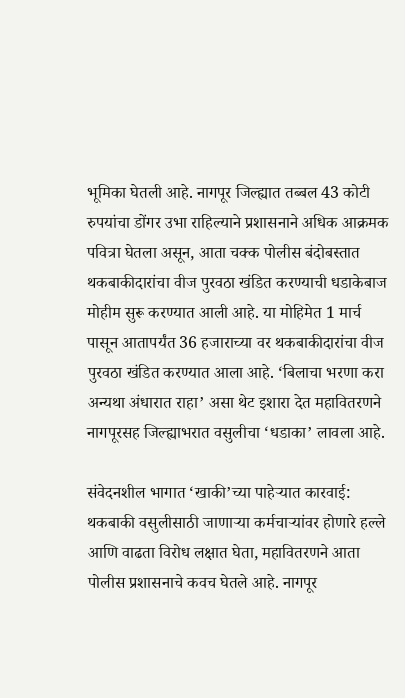भूमिका घेतली आहे. नागपूर जिल्ह्यात तब्बल 43 कोटी रुपयांचा डोंगर उभा राहिल्याने प्रशासनाने अधिक आक्रमक पवित्रा घेतला असून, आता चक्क पोलीस बंदोबस्तात थकबाकीदारांचा वीज पुरवठा खंडित करण्याची धडाकेबाज मोहीम सुरू करण्यात आली आहे. या मोहिमेत 1 मार्च पासून आतापर्यंत 36 हजाराच्या वर थकबाकीदारांचा वीज पुरवठा खंडित करण्यात आला आहे. ‘बिलाचा भरणा करा अन्यथा अंधारात राहा’ असा थेट इशारा देत महावितरणने नागपूरसह जिल्ह्याभरात वसुलीचा ‘धडाका’ लावला आहे.

संवेदनशील भागात ‘खाकी’च्या पाहेऱ्यात कारवाई: थकबाकी वसुलीसाठी जाणाऱ्या कर्मचाऱ्यांवर होणारे हल्ले आणि वाढता विरोध लक्षात घेता, महावितरणने आता पोलीस प्रशासनाचे कवच घेतले आहे. नागपूर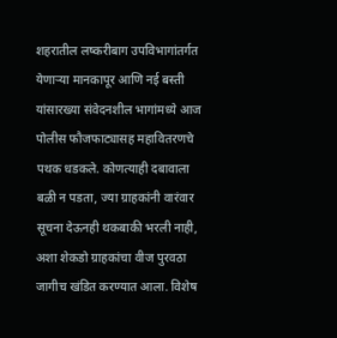शहरातील लष्करीबाग उपविभागांतर्गत येणाऱ्या मानकापूर आणि नई बस्ती यांसारख्या संवेदनशील भागांमध्ये आज पोलीस फौजफाट्यासह महावितरणचे पथक धडकले. कोणत्याही दबावाला बळी न पडता, ज्या ग्राहकांनी वारंवार सूचना देऊनही थकबाकी भरली नाही, अशा शेकडो ग्राहकांचा वीज पुरवठा जागीच खंडित करण्यात आला. विशेष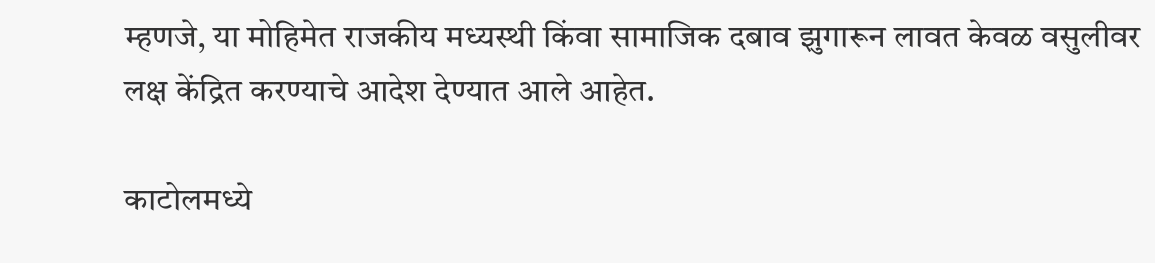म्हणजे, या मोहिमेत राजकीय मध्यस्थी किंवा सामाजिक दबाव झुगारून लावत केवळ वसुलीवर लक्ष केंद्रित करण्याचे आदेश देण्यात आले आहेत.

काटोलमध्ये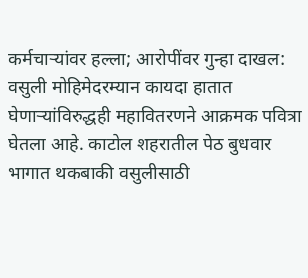कर्मचाऱ्यांवर हल्ला; आरोपींवर गुन्हा दाखल: वसुली मोहिमेदरम्यान कायदा हातात घेणाऱ्यांविरुद्धही महावितरणने आक्रमक पवित्रा घेतला आहे. काटोल शहरातील पेठ बुधवार भागात थकबाकी वसुलीसाठी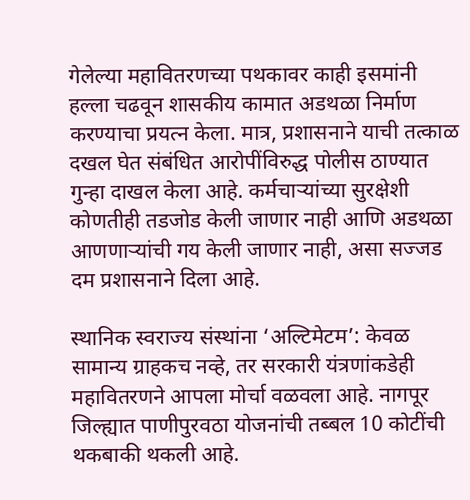गेलेल्या महावितरणच्या पथकावर काही इसमांनी हल्ला चढवून शासकीय कामात अडथळा निर्माण करण्याचा प्रयत्न केला. मात्र, प्रशासनाने याची तत्काळ दखल घेत संबंधित आरोपींविरुद्ध पोलीस ठाण्यात गुन्हा दाखल केला आहे. कर्मचाऱ्यांच्या सुरक्षेशी कोणतीही तडजोड केली जाणार नाही आणि अडथळा आणणाऱ्यांची गय केली जाणार नाही, असा सज्जड दम प्रशासनाने दिला आहे.

स्थानिक स्वराज्य संस्थांना ‘अल्टिमेटम’: केवळ सामान्य ग्राहकच नव्हे, तर सरकारी यंत्रणांकडेही महावितरणने आपला मोर्चा वळवला आहे. नागपूर जिल्ह्यात पाणीपुरवठा योजनांची तब्बल 10 कोटींची थकबाकी थकली आहे.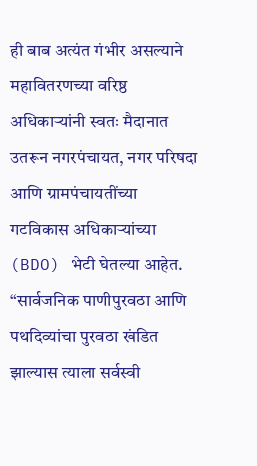ही बाब अत्यंत गंभीर असल्याने महावितरणच्या वरिष्ठ अधिकाऱ्यांनी स्वतः मैदानात उतरून नगरपंचायत, नगर परिषदा आणि ग्रामपंचायतींच्या गटविकास अधिकाऱ्यांच्या (BDO) भेटी घेतल्या आहेत. “सार्वजनिक पाणीपुरवठा आणि पथदिव्यांचा पुरवठा खंडित झाल्यास त्याला सर्वस्वी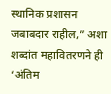स्थानिक प्रशासन जबाबदार राहील,” अशा शब्दांत महावितरणने ही ‘अंतिम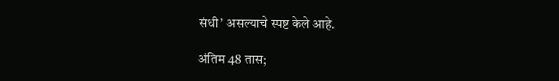संधी’ असल्याचे स्पष्ट केले आहे.

अंतिम 48 तास;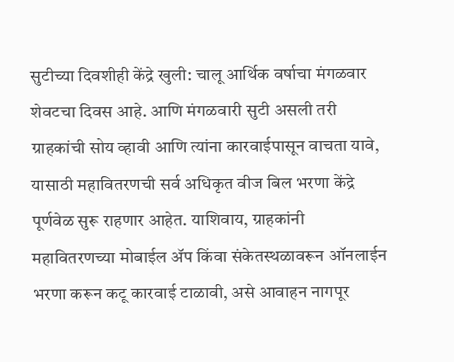सुटीच्या दिवशीही केंद्रे खुली: चालू आर्थिक वर्षाचा मंगळवार शेवटचा दिवस आहे. आणि मंगळवारी सुटी असली तरी ग्राहकांची सोय व्हावी आणि त्यांना कारवाईपासून वाचता यावे, यासाठी महावितरणची सर्व अधिकृत वीज बिल भरणा केंद्रे पूर्णवेळ सुरू राहणार आहेत. याशिवाय, ग्राहकांनी महावितरणच्या मोबाईल ॲप किंवा संकेतस्थळावरून ऑनलाईन भरणा करून कटू कारवाई टाळावी, असे आवाहन नागपूर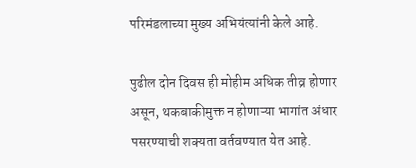परिमंडलाच्या मुख्य अभियंत्यांनी केले आहे.

पुढील दोन दिवस ही मोहीम अधिक तीव्र होणार असून, थकबाकीमुक्त न होणाऱ्या भागांत अंधार पसरण्याची शक्यता वर्तवण्यात येत आहे.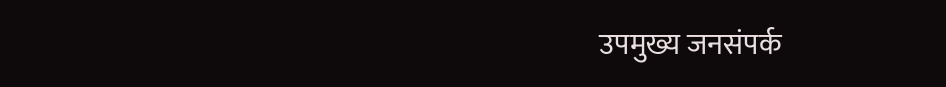उपमुख्य जनसंपर्क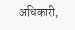अधिकारी,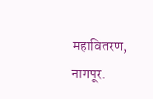महावितरण, नागपूर.